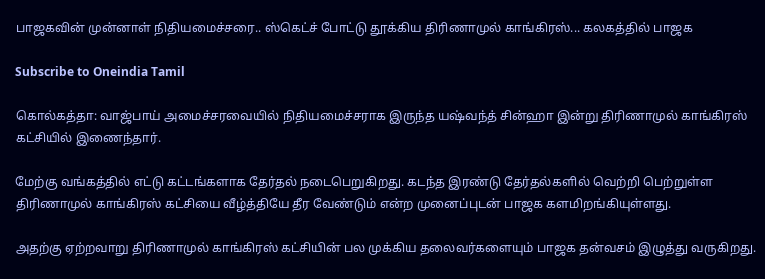பாஜகவின் முன்னாள் நிதியமைச்சரை.. ஸ்கெட்ச் போட்டு தூக்கிய திரிணாமுல் காங்கிரஸ்... கலகத்தில் பாஜக

Subscribe to Oneindia Tamil

கொல்கத்தா: வாஜ்பாய் அமைச்சரவையில் நிதியமைச்சராக இருந்த யஷ்வந்த் சின்ஹா இன்று திரிணாமுல் காங்கிரஸ் கட்சியில் இணைந்தார்.

மேற்கு வங்கத்தில் எட்டு கட்டங்களாக தேர்தல் நடைபெறுகிறது. கடந்த இரண்டு தேர்தல்களில் வெற்றி பெற்றுள்ள திரிணாமுல் காங்கிரஸ் கட்சியை வீழ்த்தியே தீர வேண்டும் என்ற முனைப்புடன் பாஜக களமிறங்கியுள்ளது.

அதற்கு ஏற்றவாறு திரிணாமுல் காங்கிரஸ் கட்சியின் பல முக்கிய தலைவர்களையும் பாஜக தன்வசம் இழுத்து வருகிறது.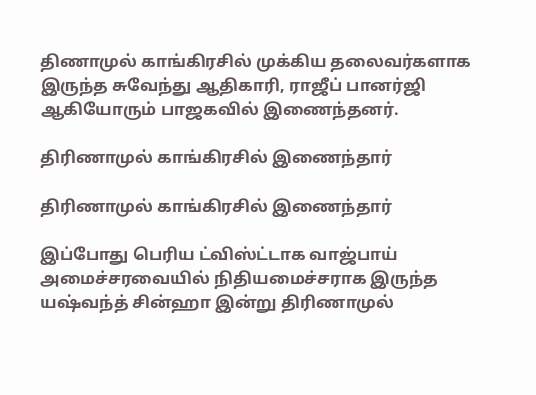திணாமுல் காங்கிரசில் முக்கிய தலைவர்களாக இருந்த சுவேந்து ஆதிகாரி, ராஜீப் பானர்ஜி ஆகியோரும் பாஜகவில் இணைந்தனர்.

திரிணாமுல் காங்கிரசில் இணைந்தார்

திரிணாமுல் காங்கிரசில் இணைந்தார்

இப்போது பெரிய ட்விஸ்ட்டாக வாஜ்பாய் அமைச்சரவையில் நிதியமைச்சராக இருந்த யஷ்வந்த் சின்ஹா இன்று திரிணாமுல்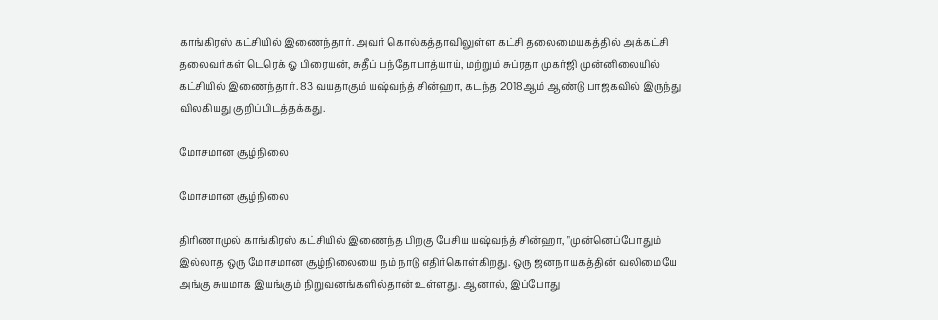காங்கிரஸ் கட்சியில் இணைந்தார். அவர் கொல்கத்தாவிலுள்ள கட்சி தலைமையகத்தில் அக்கட்சி தலைவர்கள் டெரெக் ஓ பிரையன், சுதீப் பந்தோபாத்யாய், மற்றும் சுப்ரதா முகர்ஜி முன்னிலையில் கட்சியில் இணைந்தார். 83 வயதாகும் யஷ்வந்த் சின்ஹா, கடந்த 2018ஆம் ஆண்டு பாஜகவில் இருந்து விலகியது குறிப்பிடத்தக்கது.

மோசமான சூழ்நிலை

மோசமான சூழ்நிலை

திரிணாமுல் காங்கிரஸ் கட்சியில் இணைந்த பிறகு பேசிய யஷ்வந்த் சின்ஹா, "முன்னெப்போதும் இல்லாத ஒரு மோசமான சூழ்நிலையை நம் நாடு எதிர்கொள்கிறது. ஒரு ஜனநாயகத்தின் வலிமையே அங்கு சுயமாக இயங்கும் நிறுவனங்களில்தான் உள்ளது. ஆனால், இப்போது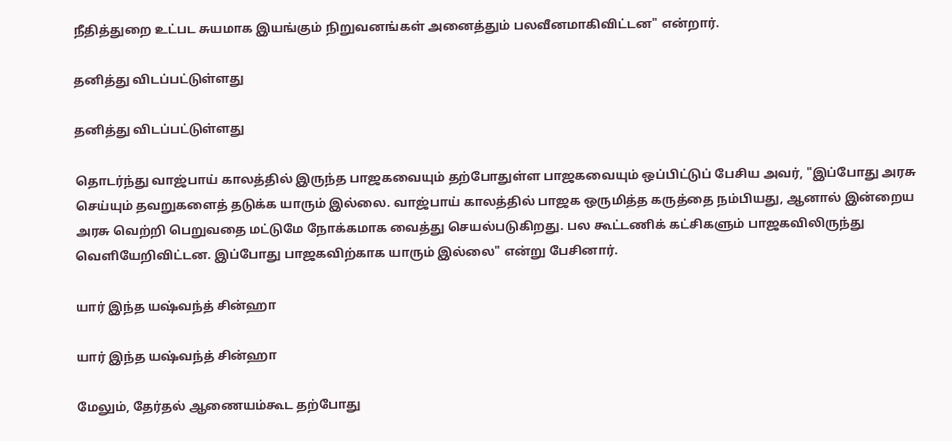நீதித்துறை உட்பட சுயமாக இயங்கும் நிறுவனங்கள் அனைத்தும் பலவீனமாகிவிட்டன" என்றார்.

தனித்து விடப்பட்டுள்ளது

தனித்து விடப்பட்டுள்ளது

தொடர்ந்து வாஜ்பாய் காலத்தில் இருந்த பாஜகவையும் தற்போதுள்ள பாஜகவையும் ஒப்பிட்டுப் பேசிய அவர், "இப்போது அரசு செய்யும் தவறுகளைத் தடுக்க யாரும் இல்லை. வாஜ்பாய் காலத்தில் பாஜக ஒருமித்த கருத்தை நம்பியது, ஆனால் இன்றைய அரசு வெற்றி பெறுவதை மட்டுமே நோக்கமாக வைத்து செயல்படுகிறது. பல கூட்டணிக் கட்சிகளும் பாஜகவிலிருந்து வெளியேறிவிட்டன. இப்போது பாஜகவிற்காக யாரும் இல்லை" என்று பேசினார்.

யார் இந்த யஷ்வந்த் சின்ஹா

யார் இந்த யஷ்வந்த் சின்ஹா

மேலும், தேர்தல் ஆணையம்கூட தற்போது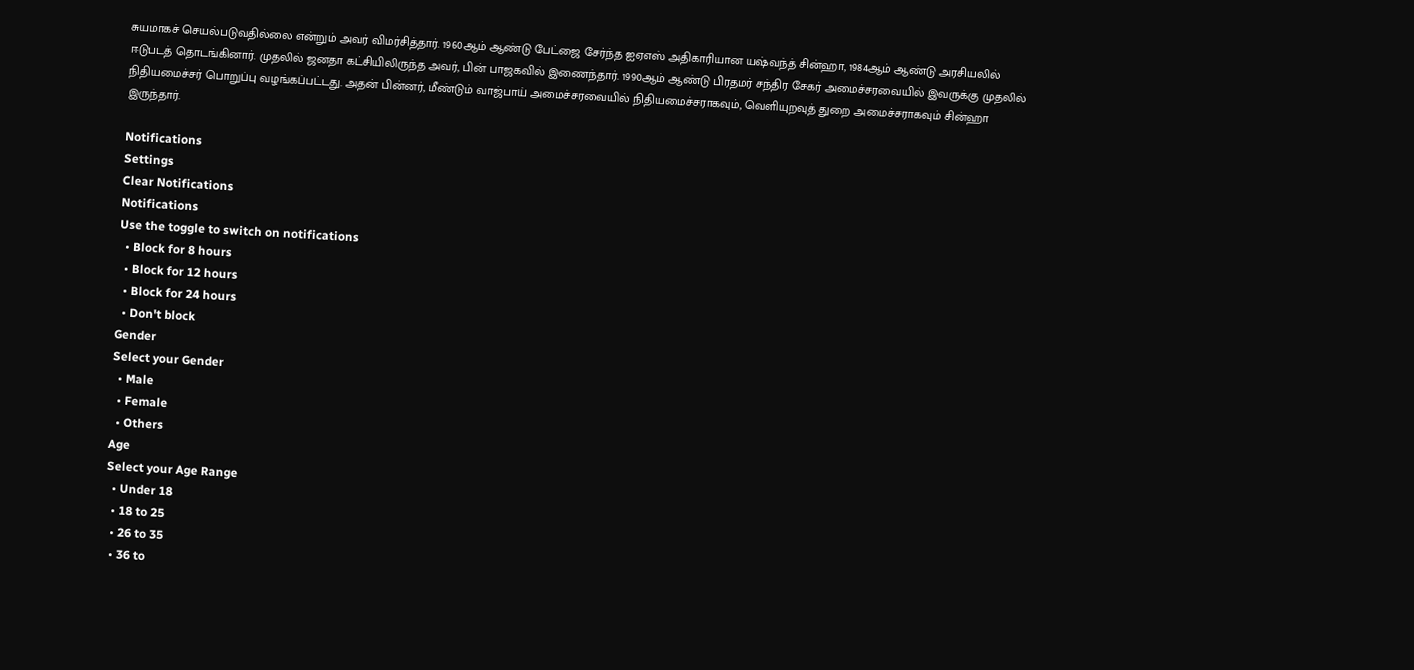சுயமாகச் செயல்படுவதில்லை என்றும் அவர் விமர்சித்தார். 1960ஆம் ஆண்டு பேட்ஜை சேர்ந்த ஐஏஎஸ் அதிகாரியான யஷ்வந்த் சின்ஹா, 1984ஆம் ஆண்டு அரசியலில் ஈடுபடத் தொடங்கினார். முதலில் ஜனதா கட்சியிலிருந்த அவர், பின் பாஜகவில் இணைந்தார். 1990ஆம் ஆண்டு பிரதமர் சந்திர சேகர் அமைச்சரவையில் இவருக்கு முதலில் நிதியமைச்சர் பொறுப்பு வழங்கப்பட்டது. அதன் பின்னர், மீண்டும் வாஜ்பாய் அமைச்சரவையில் நிதியமைச்சராகவும், வெளியுறவுத் துறை அமைச்சராகவும் சின்ஹா இருந்தார்.

Notifications
Settings
Clear Notifications
Notifications
Use the toggle to switch on notifications
  • Block for 8 hours
  • Block for 12 hours
  • Block for 24 hours
  • Don't block
Gender
Select your Gender
  • Male
  • Female
  • Others
Age
Select your Age Range
  • Under 18
  • 18 to 25
  • 26 to 35
  • 36 to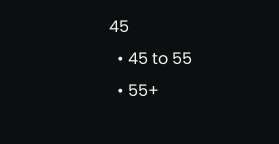45
  • 45 to 55
  • 55+